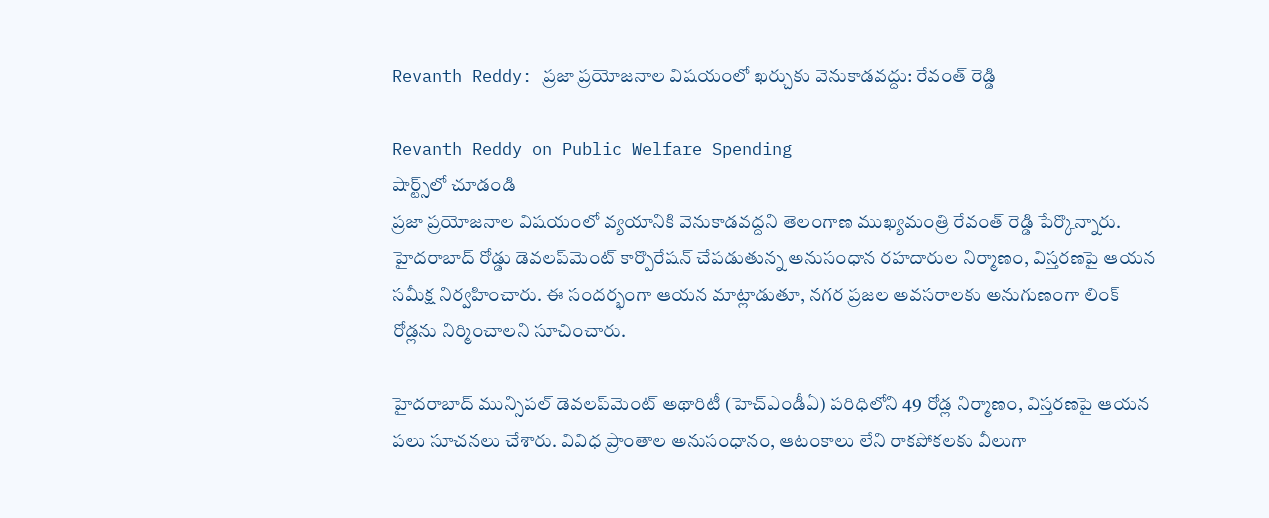Revanth Reddy: ప్రజా ప్రయోజనాల విషయంలో ఖర్చుకు వెనుకాడవద్దు: రేవంత్ రెడ్డి

Revanth Reddy on Public Welfare Spending
షార్ట్స్‌లో చూడండి
ప్రజా ప్రయోజనాల విషయంలో వ్యయానికి వెనుకాడవద్దని తెలంగాణ ముఖ్యమంత్రి రేవంత్ రెడ్డి పేర్కొన్నారు. హైదరాబాద్ రోడ్డు డెవలప్‌మెంట్ కార్పొరేషన్ చేపడుతున్న అనుసంధాన రహదారుల నిర్మాణం, విస్తరణపై ఆయన సమీక్ష నిర్వహించారు. ఈ సందర్భంగా ఆయన మాట్లాడుతూ, నగర ప్రజల అవసరాలకు అనుగుణంగా లింక్ రోడ్లను నిర్మించాలని సూచించారు.

హైదరాబాద్ మున్సిపల్ డెవలప్‌మెంట్ అథారిటీ (హెచ్ఎండీఏ) పరిధిలోని 49 రోడ్ల నిర్మాణం, విస్తరణపై ఆయన పలు సూచనలు చేశారు. వివిధ ప్రాంతాల అనుసంధానం, ఆటంకాలు లేని రాకపోకలకు వీలుగా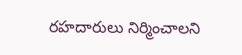రహదారులు నిర్మించాలని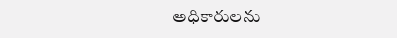అధికారులను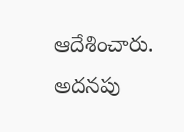ఆదేశించారు. అదనపు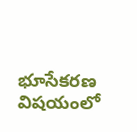భూసేకరణ విషయంలో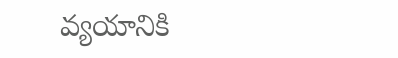వ్యయానికి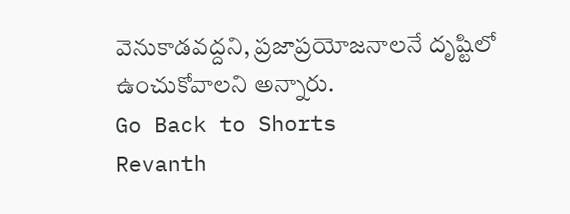వెనుకాడవద్దని, ప్రజాప్రయోజనాలనే దృష్టిలో ఉంచుకోవాలని అన్నారు.
Go Back to Shorts
Revanth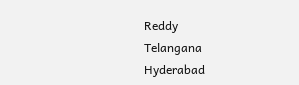Reddy
Telangana
Hyderabad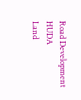Road Development
HUDA
Land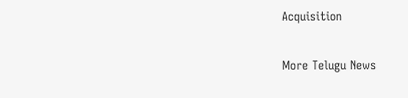Acquisition

More Telugu News